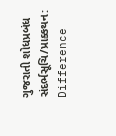ગુજરાતી શોધપ્રબંધ સંદર્ભસૂચિ/પ્રાક્કથન: Difference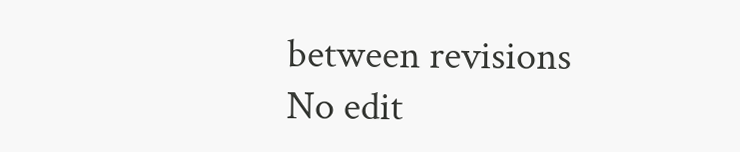between revisions
No edit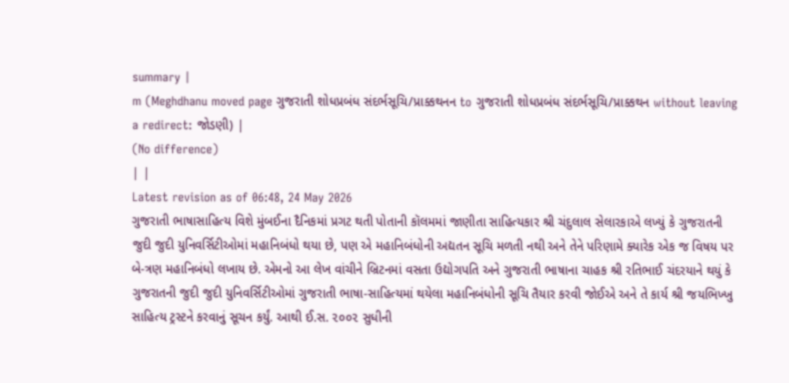summary |
m (Meghdhanu moved page ગુજરાતી શોધપ્રબંધ સંદર્ભસૂચિ/પ્રાક્કથનન to ગુજરાતી શોધપ્રબંધ સંદર્ભસૂચિ/પ્રાક્કથન without leaving a redirect: જોડણી) |
(No difference)
| |
Latest revision as of 06:48, 24 May 2026
ગુજરાતી ભાષાસાહિત્ય વિશે મુંબઈના દૈનિકમાં પ્રગટ થતી પોતાની કૉલમમાં જાણીતા સાહિત્યકાર શ્રી ચંદુલાલ સેલારકાએ લખ્યું કે ગુજરાતની જુદી જુદી યુનિવર્સિટીઓમાં મહાનિબંધો થયા છે, પણ એ મહાનિબંધોની અદ્યતન સૂચિ મળતી નથી અને તેને પરિણામે ક્યારેક એક જ વિષય પર બે-ત્રણ મહાનિબંધો લખાય છે. એમનો આ લેખ વાંચીને બ્રિટનમાં વસતા ઉદ્યોગપતિ અને ગુજરાતી ભાષાના ચાહક શ્રી રતિભાઈ ચંદરયાને થયું કે ગુજરાતની જુદી જુદી યુનિવર્સિટીઓમાં ગુજરાતી ભાષા-સાહિત્યમાં થયેલા મહાનિબંધોની સૂચિ તૈયાર કરવી જોઈએ અને તે કાર્ય શ્રી જયભિખ્ખુ સાહિત્ય ટ્રસ્ટને કરવાનું સૂચન કર્યું. આથી ઈ.સ. ૨૦૦૨ સુધીની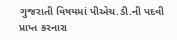ગુજરાતી વિષયમાં પીએચ.ડી.ની પદવી પ્રાપ્ત કરનારા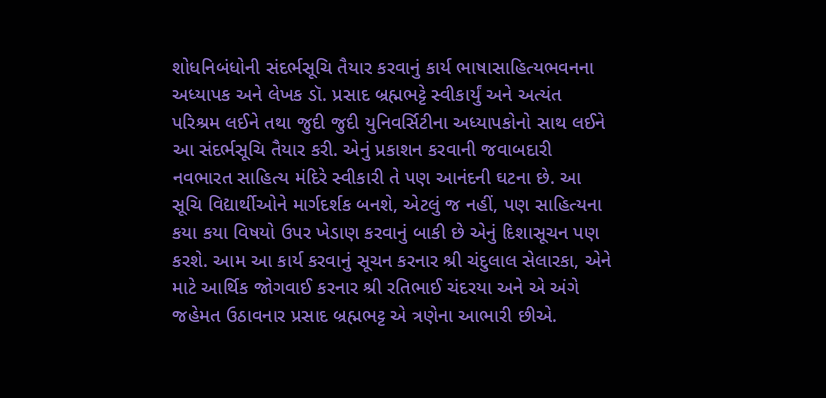શોધનિબંધોની સંદર્ભસૂચિ તૈયાર કરવાનું કાર્ય ભાષાસાહિત્યભવનના અધ્યાપક અને લેખક ડૉ. પ્રસાદ બ્રહ્મભટ્ટે સ્વીકાર્યું અને અત્યંત પરિશ્રમ લઈને તથા જુદી જુદી યુનિવર્સિટીના અધ્યાપકોનો સાથ લઈને આ સંદર્ભસૂચિ તૈયાર કરી. એનું પ્રકાશન કરવાની જવાબદારી નવભારત સાહિત્ય મંદિરે સ્વીકારી તે પણ આનંદની ઘટના છે. આ સૂચિ વિદ્યાર્થીઓને માર્ગદર્શક બનશે, એટલું જ નહીં, પણ સાહિત્યના કયા કયા વિષયો ઉપર ખેડાણ કરવાનું બાકી છે એનું દિશાસૂચન પણ કરશે. આમ આ કાર્ય કરવાનું સૂચન કરનાર શ્રી ચંદુલાલ સેલારકા, એને માટે આર્થિક જોગવાઈ કરનાર શ્રી રતિભાઈ ચંદરયા અને એ અંગે જહેમત ઉઠાવનાર પ્રસાદ બ્રહ્મભટ્ટ એ ત્રણેના આભારી છીએ.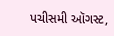પચીસમી ઑગસ્ટ,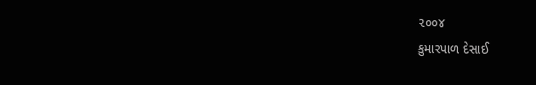૨૦૦૪
કુમારપાળ દેસાઈ